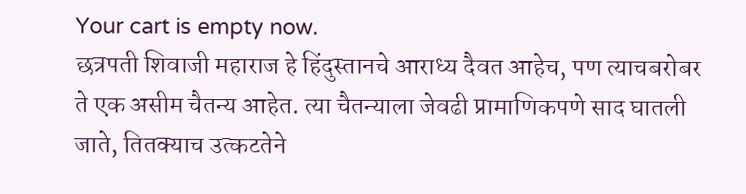Your cart is empty now.
छत्रपती शिवाजी महाराज हे हिंदुस्तानचे आराध्य दैवत आहेच, पण त्याचबरोबर ते एक असीम चैतन्य आहेत. त्या चैतन्याला जेवढी प्रामाणिकपणे साद घातली जाते, तितक्याच उत्कटतेने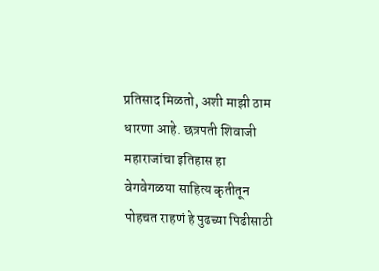प्रतिसाद मिळतो, अशी माझी ठाम धारणा आहे. छत्रपती शिवाजी महाराजांचा इतिहास हा वेगवेगळया साहित्य कृतीतून पोहचत राहणं हे पुढच्या पिढीसाठी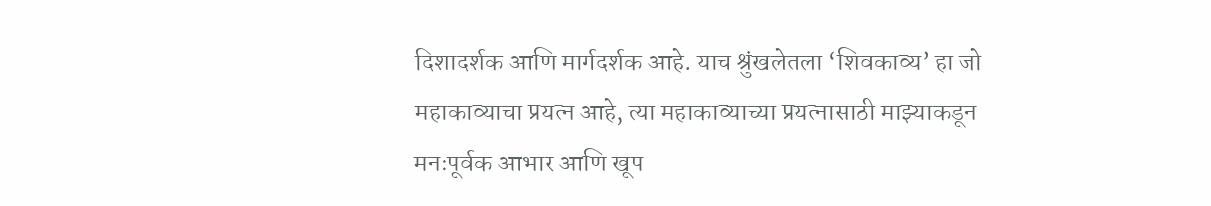दिशादर्शक आणि मार्गदर्शक आहे. याच श्रुंखलेतला ‘शिवकाव्य’ हा जो महाकाव्याचा प्रयत्न आहे, त्या महाकाव्याच्या प्रयत्नासाठी माझ्याकडून मनःपूर्वक आभार आणि खूप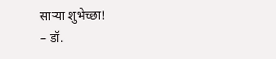साऱ्या शुभेच्छा!
– डॉ.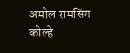अमोल रामसिंग कोल्हे